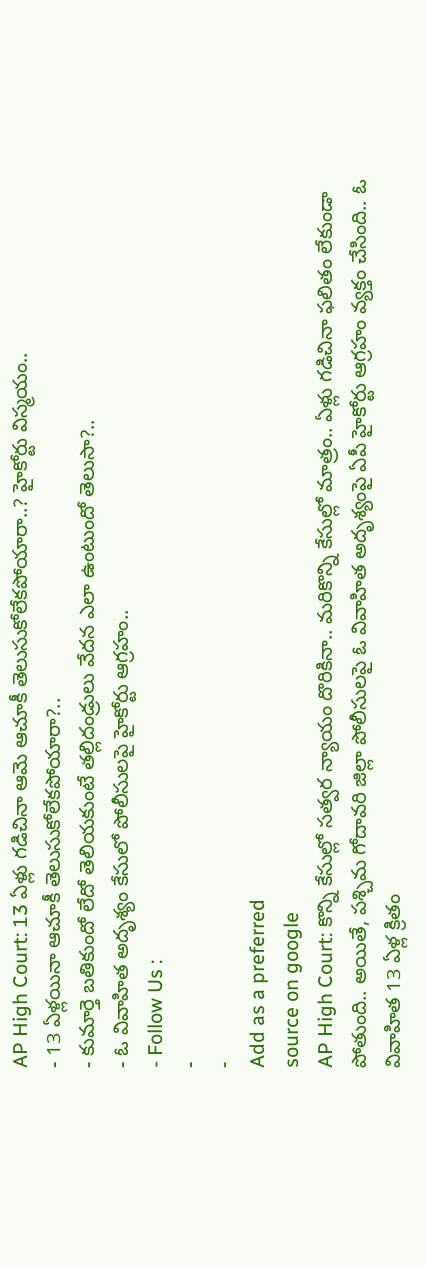AP High Court: 13 ఏళ్లు గడిచినా ఆమె ఆచూకీ తెలుసుకోలేకపోయారా..? హైకోర్టు విస్మయం..
- 13 ఏళ్లయినా ఆచూకీ తెలుసుకోలేకపోయారా?..
- కుమార్తె బతికుందో లేదో తెలియకుంటే తల్లిదండ్రులు వేదన ఎలా ఉంటుందో తెలుసా?..
- ఓ వివాహిత అదృశ్యం కేసులో పోలీసులపై హైకోర్టు ఆగ్రహం..
- Follow Us :
-
-
Add as a preferred
source on google
AP High Court: కొన్ని కేసుల్లో సత్వర న్యాయం దొరికినా.. మరికొన్ని కేసుల్లో మాత్రం.. ఏళ్లు గడిచినా ఫలితం లేకుండా పోతుంది.. అయితే, పశ్చిమ గోదావరి జిల్లా పోలీసులపై ఓ వివాహిత అదృశ్యంపై ఏపీ హైకోర్టు ఆగ్రహం వ్యక్తం చేసింది.. ఓ వివాహిత 13 ఏళ్ల క్రితం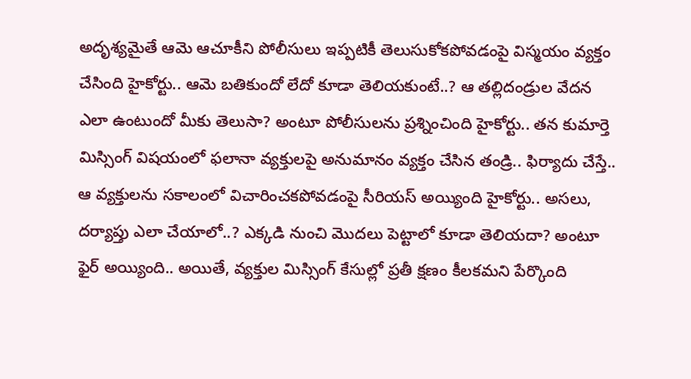అదృశ్యమైతే ఆమె ఆచూకీని పోలీసులు ఇప్పటికీ తెలుసుకోకపోవడంపై విస్మయం వ్యక్తం చేసింది హైకోర్టు.. ఆమె బతికుందో లేదో కూడా తెలియకుంటే..? ఆ తల్లిదండ్రుల వేదన ఎలా ఉంటుందో మీకు తెలుసా? అంటూ పోలీసులను ప్రశ్నించింది హైకోర్టు.. తన కుమార్తె మిస్సింగ్ విషయంలో ఫలానా వ్యక్తులపై అనుమానం వ్యక్తం చేసిన తండ్రి.. ఫిర్యాదు చేస్తే.. ఆ వ్యక్తులను సకాలంలో విచారించకపోవడంపై సీరియస్ అయ్యింది హైకోర్టు.. అసలు, దర్యాప్తు ఎలా చేయాలో..? ఎక్కడి నుంచి మొదలు పెట్టాలో కూడా తెలియదా? అంటూ ఫైర్ అయ్యింది.. అయితే, వ్యక్తుల మిస్సింగ్ కేసుల్లో ప్రతీ క్షణం కీలకమని పేర్కొంది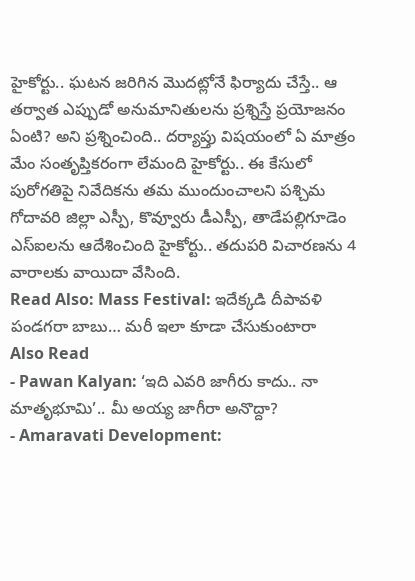హైకోర్టు.. ఘటన జరిగిన మొదట్లోనే ఫిర్యాదు చేస్తే.. ఆ తర్వాత ఎప్పుడో అనుమానితులను ప్రశ్నిస్తే ప్రయోజనం ఏంటి? అని ప్రశ్నించింది.. దర్యాప్తు విషయంలో ఏ మాత్రం మేం సంతృప్తికరంగా లేమంది హైకోర్టు.. ఈ కేసులో పురోగతిపై నివేదికను తమ ముందుంచాలని పశ్చిమ గోదావరి జిల్లా ఎస్పీ, కొవ్వూరు డీఎస్పీ, తాడేపల్లిగూడెం ఎస్ఐలను ఆదేశించింది హైకోర్టు.. తదుపరి విచారణను 4 వారాలకు వాయిదా వేసింది.
Read Also: Mass Festival: ఇదేక్కడి దీపావళి పండగరా బాబు… మరీ ఇలా కూడా చేసుకుంటారా
Also Read
- Pawan Kalyan: ‘ఇది ఎవరి జాగీరు కాదు.. నా మాతృభూమి’.. మీ అయ్య జాగీరా అనొద్దా?
- Amaravati Development: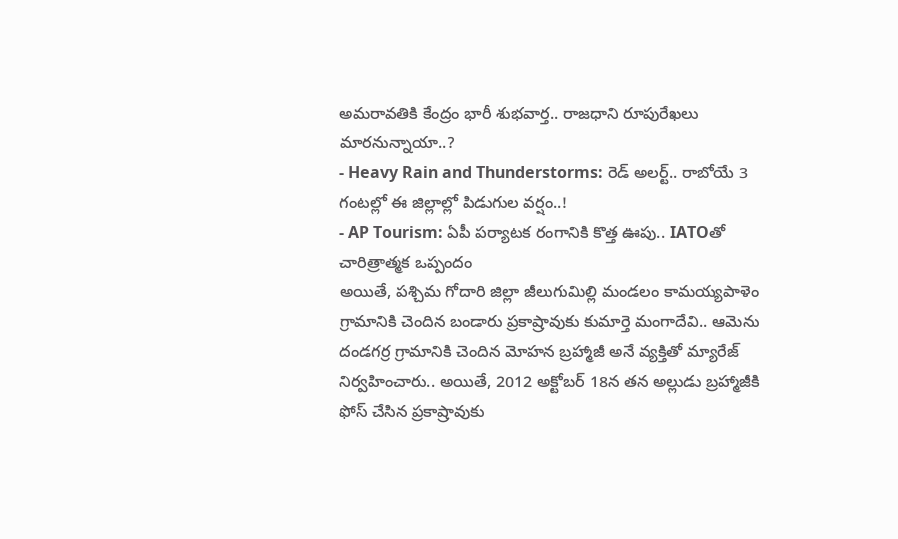అమరావతికి కేంద్రం భారీ శుభవార్త.. రాజధాని రూపురేఖలు మారనున్నాయా..?
- Heavy Rain and Thunderstorms: రెడ్ అలర్ట్.. రాబోయే 3 గంటల్లో ఈ జిల్లాల్లో పిడుగుల వర్షం..!
- AP Tourism: ఏపీ పర్యాటక రంగానికి కొత్త ఊపు.. IATOతో చారిత్రాత్మక ఒప్పందం
అయితే, పశ్చిమ గోదారి జిల్లా జీలుగుమిల్లి మండలం కామయ్యపాళెం గ్రామానికి చెందిన బండారు ప్రకాష్రావుకు కుమార్తె మంగాదేవి.. ఆమెను దండగర్ర గ్రామానికి చెందిన మోహన బ్రహ్మాజీ అనే వ్యక్తితో మ్యారేజ్ నిర్వహించారు.. అయితే, 2012 అక్టోబర్ 18న తన అల్లుడు బ్రహ్మాజీకి ఫోస్ చేసిన ప్రకాష్రావుకు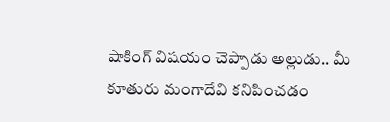షాకింగ్ విషయం చెప్పాడు అల్లుడు.. మీ కూతురు మంగాదేవి కనిపించడం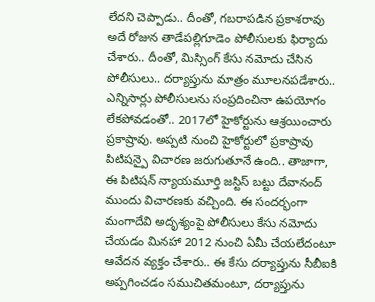లేదని చెప్పాడు.. దీంతో, గబరాపడిన ప్రకాశరావు అదే రోజున తాడేపల్లిగూడెం పోలీసులకు ఫిర్యాదు చేశారు.. దీంతో, మిస్సింగ్ కేసు నమోదు చేసిన పోలీసులు.. దర్యాప్తును మాత్రం మూలనపడేశారు.. ఎన్నిసార్లు పోలీసులను సంప్రదించినా ఉపయోగం లేకపోవడంతో.. 2017లో హైకోర్టును ఆశ్రయించారు ప్రకాష్రావు. అప్పటి నుంచి హైకోర్టులో ప్రకాష్రావు పిటిషన్పై విచారణ జరుగుతూనే ఉంది.. తాజాగా, ఈ పిటిషన్ న్యాయమూర్తి జస్టిస్ బట్టు దేవానంద్ ముందు విచారణకు వచ్చింది. ఈ సందర్భంగా మంగాదేవి అదృశ్యంపై పోలీసులు కేసు నమోదు చేయడం మినహా 2012 నుంచి ఏమీ చేయలేదంటూ ఆవేదన వ్యక్తం చేశారు.. ఈ కేసు దర్యాప్తును సీబీఐకి అప్పగించడం సముచితమంటూ, దర్యాప్తును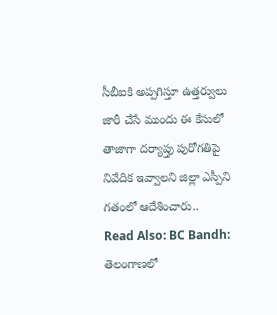సీబీఐకి అప్పగిస్తూ ఉత్తర్వులు జారీ చేసే ముందు ఈ కేసులో తాజాగా దర్యాప్తు పురోగతిపై నివేదిక ఇవ్వాలని జిల్లా ఎస్పీని గతంలో ఆదేశించారు..
Read Also: BC Bandh: తెలంగాణలో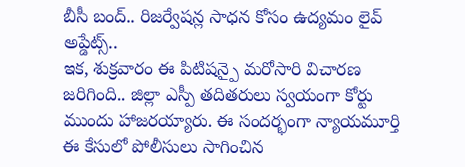బీసీ బంద్.. రిజర్వేషన్ల సాధన కోసం ఉద్యమం లైవ్ అప్డేట్స్..
ఇక, శుక్రవారం ఈ పిటిషన్పై మరోసారి విచారణ జరిగింది.. జిల్లా ఎస్పీ తదితరులు స్వయంగా కోర్టు ముందు హాజరయ్యారు. ఈ సందర్భంగా న్యాయమూర్తి ఈ కేసులో పోలీసులు సాగించిన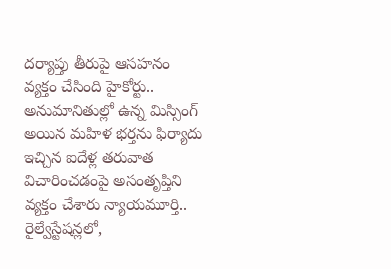దర్యాప్తు తీరుపై ఆసహనం వ్యక్తం చేసింది హైకోర్టు.. అనుమానితుల్లో ఉన్న మిస్సింగ్ అయిన మహిళ భర్తను ఫిర్యాదు ఇచ్చిన ఐదేళ్ల తరువాత విచారించడంపై అసంతృప్తిని వ్యక్తం చేశారు న్యాయమూర్తి.. రైల్వేస్టేషన్లలో,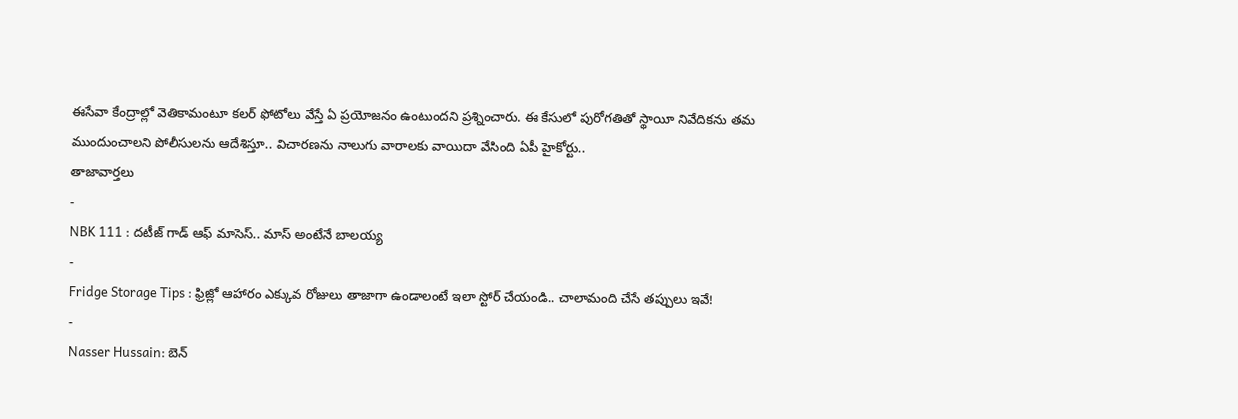ఈసేవా కేంద్రాల్లో వెతికామంటూ కలర్ ఫోటోలు వేస్తే ఏ ప్రయోజనం ఉంటుందని ప్రశ్నించారు. ఈ కేసులో పురోగతితో స్థాయీ నివేదికను తమ ముందుంచాలని పోలీసులను ఆదేశిస్తూ.. విచారణను నాలుగు వారాలకు వాయిదా వేసింది ఏపీ హైకోర్టు..
తాజావార్తలు
-
NBK 111 : దటీజ్ గాడ్ ఆఫ్ మాసెస్.. మాస్ అంటేనే బాలయ్య
-
Fridge Storage Tips : ఫ్రిజ్లో ఆహారం ఎక్కువ రోజులు తాజాగా ఉండాలంటే ఇలా స్టోర్ చేయండి.. చాలామంది చేసే తప్పులు ఇవే!
-
Nasser Hussain: బెన్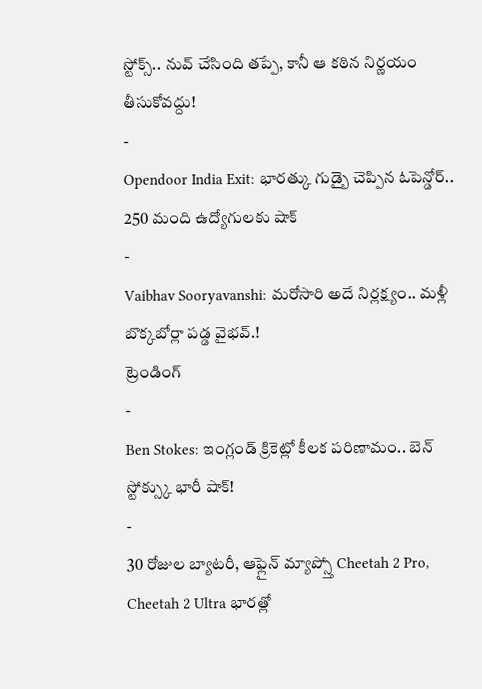స్టోక్స్.. నువ్ చేసింది తప్పే, కానీ ఆ కఠిన నిర్ణయం తీసుకోవద్దు!
-
Opendoor India Exit: భారత్కు గుడ్బై చెప్పిన ఓపెన్డోర్.. 250 మంది ఉద్యోగులకు షాక్
-
Vaibhav Sooryavanshi: మరోసారి అదే నిర్లక్ష్యం.. మళ్లీ బొక్కబోర్లా పడ్డ వైభవ్.!
ట్రెండింగ్
-
Ben Stokes: ఇంగ్లండ్ క్రికెట్లో కీలక పరిణామం.. బెన్ స్టోక్స్కు భారీ షాక్!
-
30 రోజుల బ్యాటరీ, ఆఫ్లైన్ మ్యాప్స్తో Cheetah 2 Pro, Cheetah 2 Ultra భారత్లో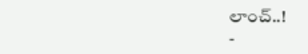లాంచ్..!
-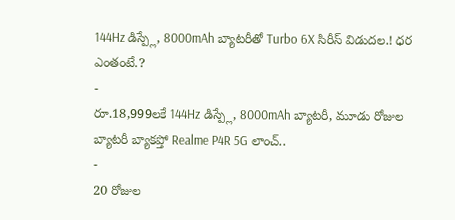144Hz డిస్ప్లే, 8000mAh బ్యాటరీతో Turbo 6X సిరీస్ విడుదల.! ధర ఎంతంటే.?
-
రూ.18,999లకే 144Hz డిస్ప్లే, 8000mAh బ్యాటరీ, మూడు రోజుల బ్యాటరీ బ్యాకప్తో Realme P4R 5G లాంచ్..
-
20 రోజుల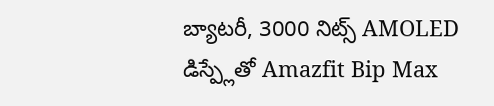బ్యాటరీ, 3000 నిట్స్ AMOLED డిస్ప్లేతో Amazfit Bip Max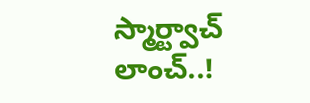స్మార్ట్వాచ్ లాంచ్..!